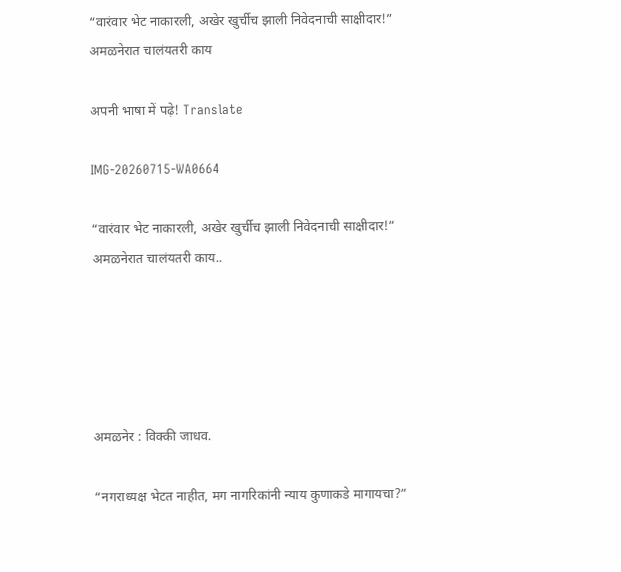“वारंवार भेट नाकारली, अखेर खुर्चीच झाली निवेदनाची साक्षीदार!” अमळनेरात चालंयतरी काय

अपनी भाषा में पढ़े! Translate

IMG-20260715-WA0664

“वारंवार भेट नाकारली, अखेर खुर्चीच झाली निवेदनाची साक्षीदार!” अमळनेरात चालंयतरी काय..





अमळनेर : विक्की जाधव.

“नगराध्यक्ष भेटत नाहीत, मग नागरिकांनी न्याय कुणाकडे मागायचा?”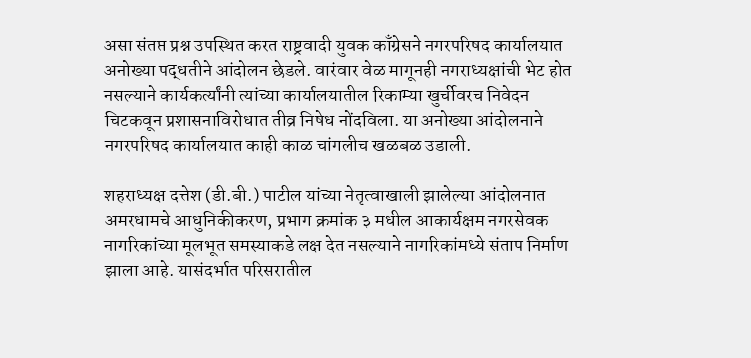असा संतप्त प्रश्न उपस्थित करत राष्ट्रवादी युवक काँग्रेसने नगरपरिषद कार्यालयात अनोख्या पद्धतीने आंदोलन छेडले. वारंवार वेळ मागूनही नगराध्यक्षांची भेट होत नसल्याने कार्यकर्त्यांनी त्यांच्या कार्यालयातील रिकाम्या खुर्चीवरच निवेदन चिटकवून प्रशासनाविरोधात तीव्र निषेध नोंदविला. या अनोख्या आंदोलनाने नगरपरिषद कार्यालयात काही काळ चांगलीच खळबळ उडाली.

शहराध्यक्ष दत्तेश (डी.बी.) पाटील यांच्या नेतृत्वाखाली झालेल्या आंदोलनात अमरधामचे आधुनिकीकरण, प्रभाग क्रमांक ३ मधील आकार्यक्षम नगरसेवक नागरिकांच्या मूलभूत समस्याकडे लक्ष देत नसल्याने नागरिकांमध्ये संताप निर्माण झाला आहे. यासंदर्भात परिसरातील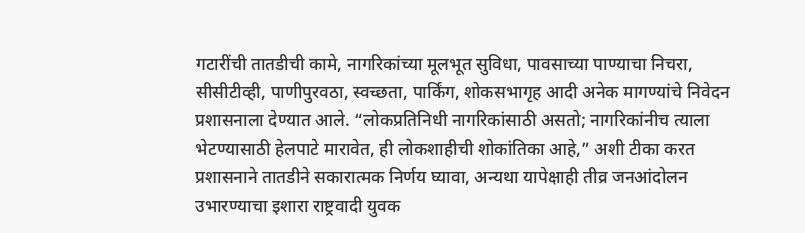गटारींची तातडीची कामे, नागरिकांच्या मूलभूत सुविधा, पावसाच्या पाण्याचा निचरा, सीसीटीव्ही, पाणीपुरवठा, स्वच्छता, पार्किंग, शोकसभागृह आदी अनेक मागण्यांचे निवेदन प्रशासनाला देण्यात आले. “लोकप्रतिनिधी नागरिकांसाठी असतो; नागरिकांनीच त्याला भेटण्यासाठी हेलपाटे मारावेत, ही लोकशाहीची शोकांतिका आहे,” अशी टीका करत प्रशासनाने तातडीने सकारात्मक निर्णय घ्यावा, अन्यथा यापेक्षाही तीव्र जनआंदोलन उभारण्याचा इशारा राष्ट्रवादी युवक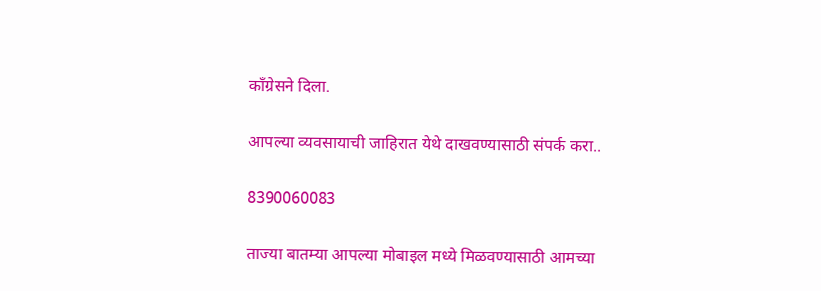काँग्रेसने दिला.

आपल्या व्यवसायाची जाहिरात येथे दाखवण्यासाठी संपर्क करा..

8390060083

ताज्या बातम्या आपल्या मोबाइल मध्ये मिळवण्यासाठी आमच्या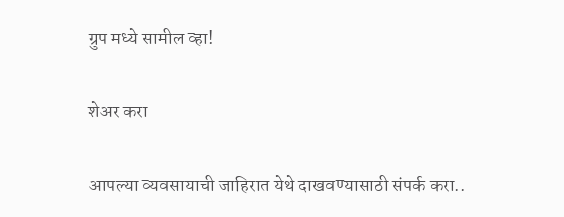ग्रुप मध्ये सामील व्हा!

शेअर करा

आपल्या व्यवसायाची जाहिरात येथे दाखवण्यासाठी संपर्क करा..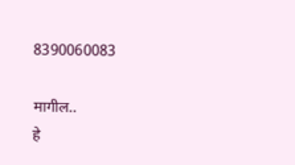8390060083

मागील..
हे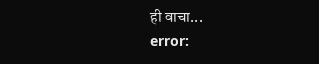ही वाचा...
error: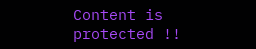Content is protected !!